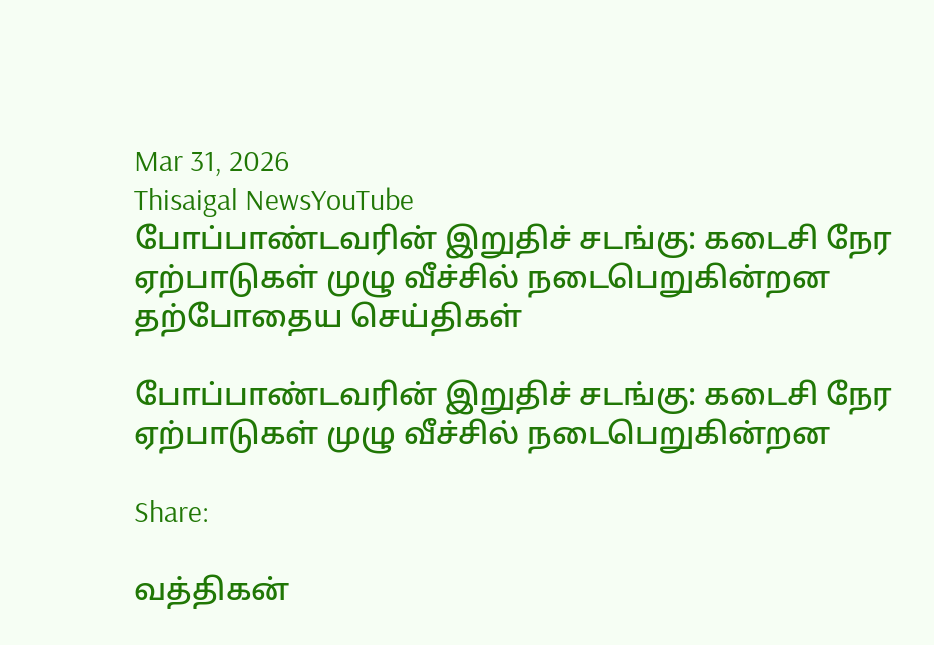Mar 31, 2026
Thisaigal NewsYouTube
போப்பாண்டவரின் இறுதிச் சடங்கு: கடைசி நேர ஏற்பாடுகள் முழு வீச்சில் நடைபெறுகின்றன
தற்போதைய செய்திகள்

போப்பாண்டவரின் இறுதிச் சடங்கு: கடைசி நேர ஏற்பாடுகள் முழு வீச்சில் நடைபெறுகின்றன

Share:

வத்திகன்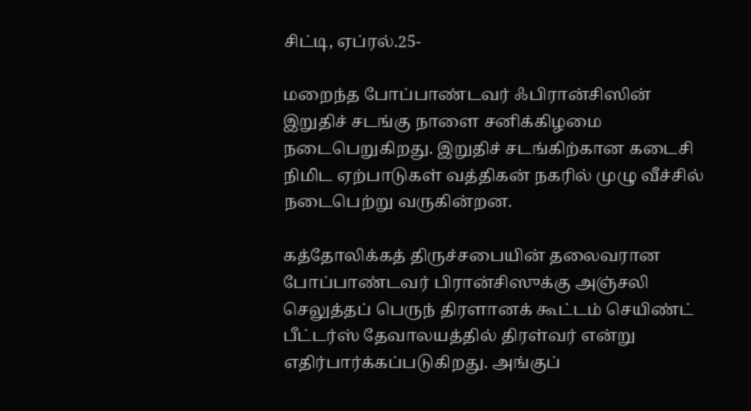சிட்டி, ஏப்ரல்.25-

மறைந்த போப்பாண்டவர் ஃபிரான்சிஸின் இறுதிச் சடங்கு நாளை சனிக்கிழமை நடைபெறுகிறது. இறுதிச் சடங்கிற்கான கடைசி நிமிட ஏற்பாடுகள் வத்திகன் நகரில் முழு வீச்சில் நடைபெற்று வருகின்றன.

கத்தோலிக்கத் திருச்சபையின் தலைவரான போப்பாண்டவர் பிரான்சிஸுக்கு அஞ்சலி செலுத்தப் பெருந் திரளானக் கூட்டம் செயிண்ட் பீட்டர்ஸ் தேவாலயத்தில் திரள்வர் என்று எதிர்பார்க்கப்படுகிறது. அங்குப்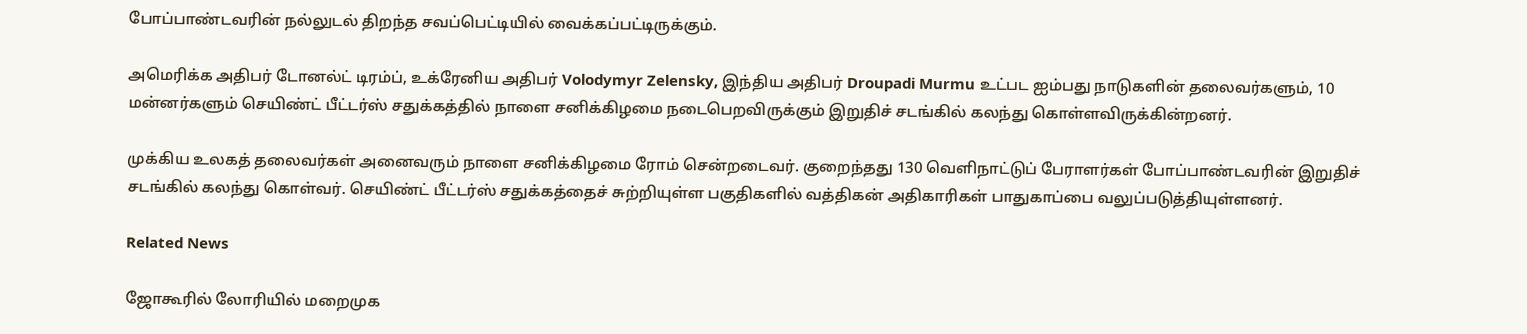போப்பாண்டவரின் நல்லுடல் திறந்த சவப்பெட்டியில் வைக்கப்பட்டிருக்கும்.

அமெரிக்க அதிபர் டோனல்ட் டிரம்ப், உக்ரேனிய அதிபர் Volodymyr Zelensky, இந்திய அதிபர் Droupadi Murmu உட்பட ஐம்பது நாடுகளின் தலைவர்களும், 10 மன்னர்களும் செயிண்ட் பீட்டர்ஸ் சதுக்கத்தில் நாளை சனிக்கிழமை நடைபெறவிருக்கும் இறுதிச் சடங்கில் கலந்து கொள்ளவிருக்கின்றனர்.

முக்கிய உலகத் தலைவர்கள் அனைவரும் நாளை சனிக்கிழமை ரோம் சென்றடைவர். குறைந்தது 130 வெளிநாட்டுப் பேராளர்கள் போப்பாண்டவரின் இறுதிச் சடங்கில் கலந்து கொள்வர். செயிண்ட் பீட்டர்ஸ் சதுக்கத்தைச் சுற்றியுள்ள பகுதிகளில் வத்திகன் அதிகாரிகள் பாதுகாப்பை வலுப்படுத்தியுள்ளனர்.

Related News

ஜோகூரில் லோரியில் மறைமுக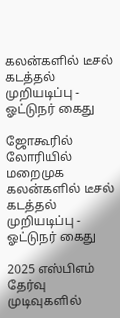கலன்களில் டீசல் கடத்தல் முறியடிப்பு - ஓட்டுநர் கைது

ஜோகூரில் லோரியில் மறைமுக கலன்களில் டீசல் கடத்தல் முறியடிப்பு - ஓட்டுநர் கைது

2025 எஸ்பிஎம் தேர்வு முடிவுகளில்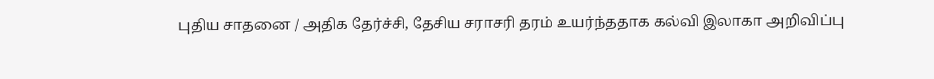புதிய சாதனை / அதிக தேர்ச்சி, தேசிய சராசரி தரம் உயர்ந்ததாக கல்வி இலாகா அறிவிப்பு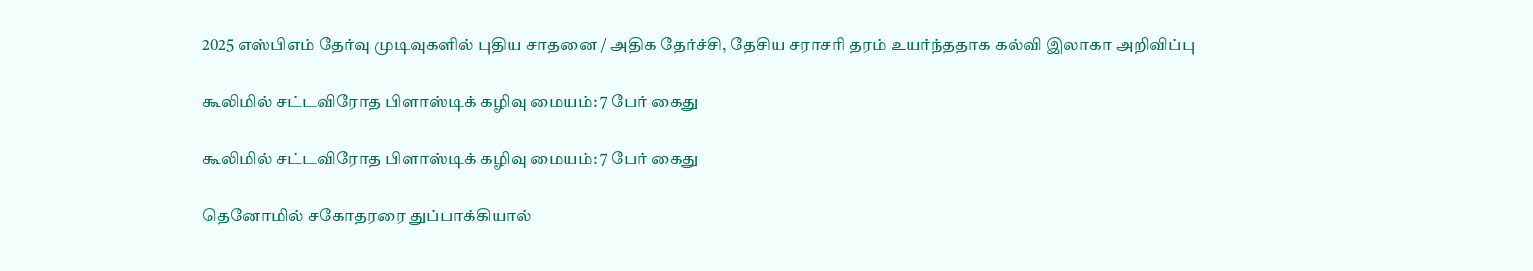2025 எஸ்பிஎம் தேர்வு முடிவுகளில் புதிய சாதனை / அதிக தேர்ச்சி, தேசிய சராசரி தரம் உயர்ந்ததாக கல்வி இலாகா அறிவிப்பு

கூலிமில் சட்டவிரோத பிளாஸ்டிக் கழிவு மையம்: 7 பேர் கைது

கூலிமில் சட்டவிரோத பிளாஸ்டிக் கழிவு மையம்: 7 பேர் கைது

தெனோமில் சகோதரரை துப்பாக்கியால்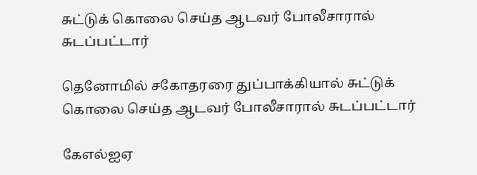சுட்டுக் கொலை செய்த ஆடவர் போலீசாரால் சுடப்பட்டார்

தெனோமில் சகோதரரை துப்பாக்கியால் சுட்டுக் கொலை செய்த ஆடவர் போலீசாரால் சுடப்பட்டார்

கேஎல்ஐஏ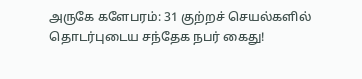அருகே களேபரம்: 31 குற்றச் செயல்களில் தொடர்புடைய சந்தேக நபர் கைது!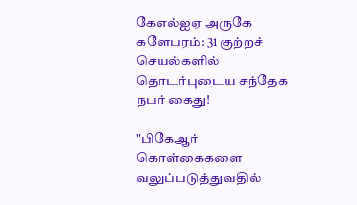கேஎல்ஐஏ அருகே களேபரம்: 31 குற்றச் செயல்களில் தொடர்புடைய சந்தேக நபர் கைது!

"பிகேஆர் கொள்கைகளை வலுப்படுத்துவதில்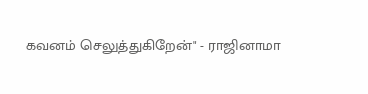கவனம் செலுத்துகிறேன்" - ராஜினாமா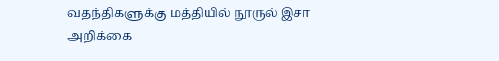வதந்திகளுக்கு மத்தியில் நூருல் இசா அறிக்கை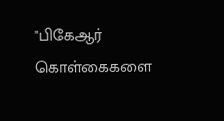"பிகேஆர் கொள்கைகளை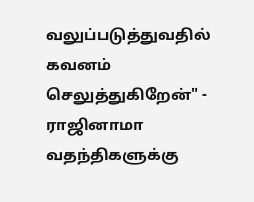வலுப்படுத்துவதில் கவனம் செலுத்துகிறேன்" - ராஜினாமா வதந்திகளுக்கு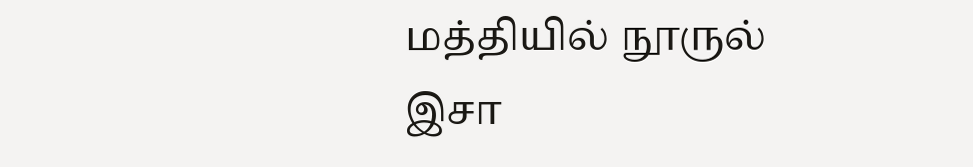மத்தியில் நூருல் இசா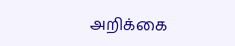அறிக்கை